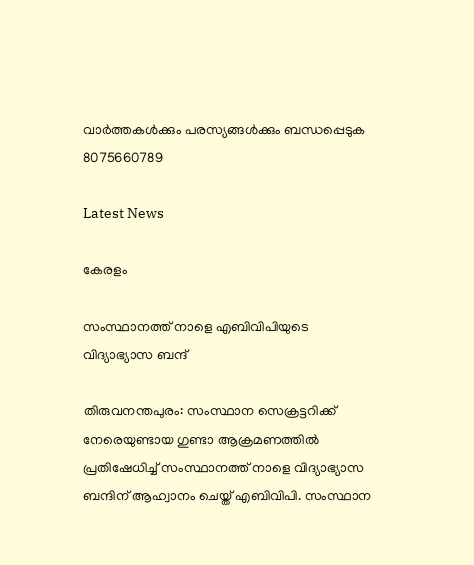വാർത്തകൾക്കും പരസ്യങ്ങൾക്കും ബന്ധപ്പെടുക 8075660789

Latest News

കേരളം

സംസ്ഥാനത്ത് നാളെ എബിവിപിയുടെ വിദ്യാഭ്യാസ ബന്ദ്

തിരുവനന്തപുരം: സംസ്ഥാന സെക്രട്ടറിക്ക് നേരെയുണ്ടായ ഗുണ്ടാ ആക്രമണത്തില്‍ പ്രതിഷേധിച്ച് സംസ്ഥാനത്ത് നാളെ വിദ്യാഭ്യാസ ബന്ദിന് ആഹ്വാനം ചെയ്ത് എബിവിപി. സംസ്ഥാന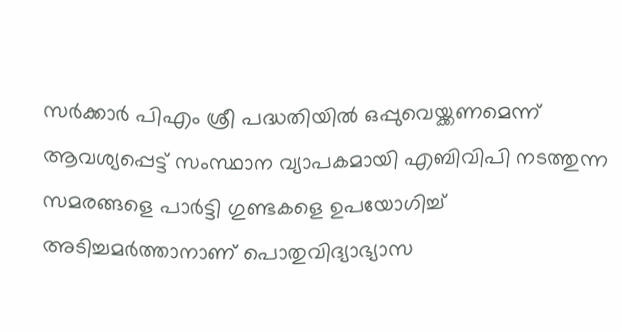സർക്കാർ പിഎം ശ്രീ പദ്ധതിയിൽ ഒപ്പുവെയ്ക്കണമെന്ന് ആവശ്യപ്പെട്ട് സംസ്ഥാന വ്യാപകമായി എബിവിപി നടത്തുന്ന സമരങ്ങളെ പാർട്ടി ഗുണ്ടകളെ ഉപയോഗിച്ച് അടിച്ചമർത്താനാണ് പൊതുവിദ്യാഭ്യാസ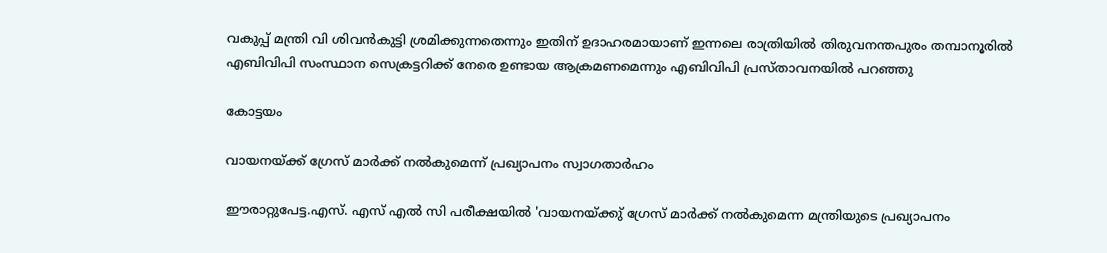വകുപ്പ് മന്ത്രി വി ശിവൻകുട്ടി ശ്രമിക്കുന്നതെന്നും ഇതിന് ഉദാഹരമായാണ് ഇന്നലെ രാത്രിയിൽ തിരുവനന്തപുരം തമ്പാനൂരിൽ എബിവിപി സംസ്ഥാന സെക്രട്ടറിക്ക് നേരെ ഉണ്ടായ ആക്രമണമെന്നും എബിവിപി പ്രസ്താവനയിൽ പറഞ്ഞു

കോട്ടയം

വായനയ്ക്ക് ഗ്രേസ് മാർക്ക് നൽകുമെന്ന് പ്രഖ്യാപനം സ്വാഗതാർഹം

ഈരാറ്റുപേട്ട.എസ്. എസ് എൽ സി പരീക്ഷയിൽ 'വായനയ്ക്കു് ഗ്രേസ് മാർക്ക് നൽകുമെന്ന മന്ത്രിയുടെ പ്രഖ്യാപനം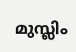മുസ്ലിം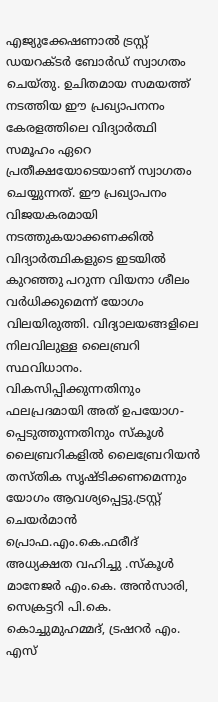എജ്യുക്കേഷണാൽ ട്രസ്റ്റ് ഡയറക്‌ടർ ബോർഡ് സ്വാഗതം ചെയ്തു. ഉചിതമായ സമയത്ത് നടത്തിയ ഈ പ്രഖ്യാപനനം കേരളത്തിലെ വിദ്യാർത്ഥി സമൂഹം ഏറെ പ്രതീക്ഷയോടെയാണ് സ്വാഗതം ചെയ്യുന്നത്. ഈ പ്രഖ്യാപനം വിജയകരമായി നടത്തുകയാക്കണക്കിൽ വിദ്യാർത്ഥികളുടെ ഇടയിൽ കുറഞ്ഞു പറുന്ന വിയനാ ശീലം വർധിക്കുമെന്ന് യോഗം വിലയിരുത്തി. വിദ്യാലയങ്ങളിലെ നിലവിലുള്ള ലൈബ്രറി സ്ഥവിധാനം. വികസിപ്പിക്കുന്നതിനും ഫലപ്രദമായി അത് ഉപയോഗ-പ്പെടുത്തുന്നതിനും സ്‌കൂൾ ലൈബ്രറികളിൽ ലൈബ്രേറിയൻ തസ്‌തിക സൃഷ്ടിക്കണമെന്നും യോഗം ആവശ്യപ്പെട്ടു.ട്രസ്റ്റ് ചെയർമാൻ പ്രൊഫ.എം.കെ.ഫരീദ് അധ്യക്ഷത വഹിച്ചു .സ്കൂൾ മാനേജർ എം.കെ. അൻസാരി, സെക്രട്ടറി പി.കെ. കൊച്ചുമുഹമ്മദ്, ട്രഷറർ എം. എസ്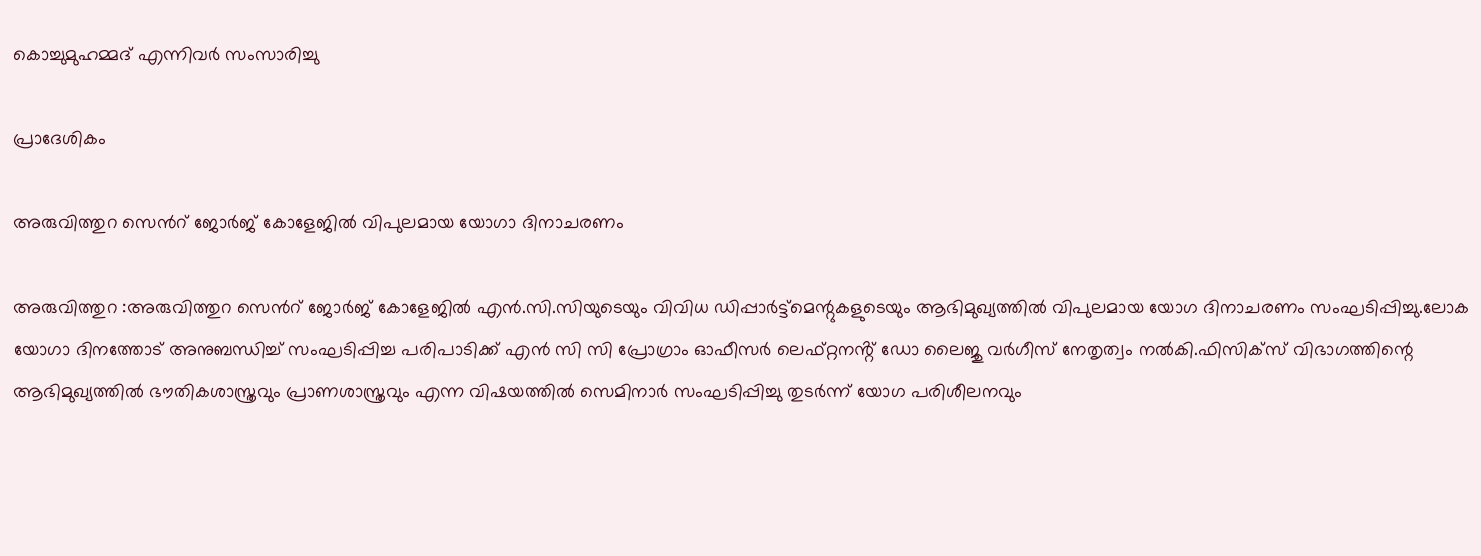കൊച്ചുമുഹമ്മദ് എന്നിവർ സംസാരിച്ചു

പ്രാദേശികം

അരുവിത്തുറ സെൻറ് ജോർജ് കോളേജിൽ വിപുലമായ യോഗാ ദിനാചരണം

അരുവിത്തുറ :അരുവിത്തുറ സെൻറ് ജോർജ് കോളേജിൽ എൻ.സി.സിയുടെയും വിവിധ ഡിപ്പാർട്ട്മെന്റുകളുടെയും ആഭിമുഖ്യത്തിൽ വിപുലമായ യോഗ ദിനാചരണം സംഘടിപ്പിച്ചു.ലോക യോഗാ ദിനത്തോട് അനുബന്ധിച്ച് സംഘടിപ്പിച്ച പരിപാടിക്ക് എൻ സി സി പ്രോഗ്രാം ഓഫീസർ ലെഫ്റ്റനൻ്റ് ഡോ ലൈജു വർഗീസ് നേതൃത്വം നൽകി.ഫിസിക്സ് വിഭാഗത്തിന്റെ ആഭിമുഖ്യത്തിൽ ഭൗതികശാസ്ത്രവും പ്രാണശാസ്ത്രവും എന്ന വിഷയത്തിൽ സെമിനാർ സംഘടിപ്പിച്ചു തുടർന്ന് യോഗ പരിശീലനവും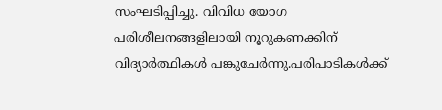സംഘടിപ്പിച്ചു. വിവിധ യോഗ പരിശീലനങ്ങളിലായി നൂറുകണക്കിന് വിദ്യാർത്ഥികൾ പങ്കുചേർന്നു.പരിപാടികൾക്ക്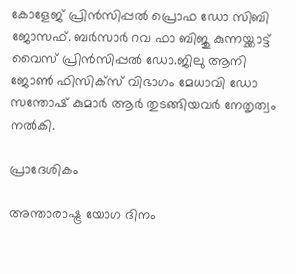കോളേജ് പ്രിൻസിപ്പൽ പ്രൊഫ ഡോ സിബി ജോസഫ്. ബർസാർ റവ ഫാ ബിജു കുന്നയ്ക്കാട്ട് വൈസ് പ്രിൻസിപ്പൽ ഡോ.ജിലു ആനി ജോൺ ഫിസിക്സ് വിഭാഗം മേധാവി ഡോ സന്തോഷ് കുമാർ ആർ തുടങ്ങിയവർ നേതൃത്വം നൽകി.

പ്രാദേശികം

അന്താരാഷ്ട്ര യോഗ ദിനം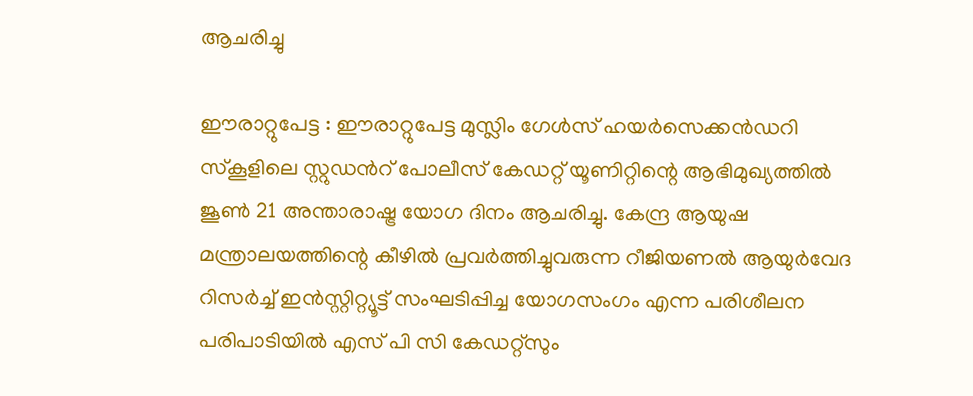ആചരിച്ചു

ഈരാറ്റുപേട്ട : ഈരാറ്റുപേട്ട മുസ്ലിം ഗേൾസ് ഹയർസെക്കൻഡറി സ്കൂളിലെ സ്റ്റുഡൻറ് പോലീസ് കേഡറ്റ് യൂണിറ്റിന്റെ ആഭിമുഖ്യത്തിൽ ജൂൺ 21 അന്താരാഷ്ട്ര യോഗ ദിനം ആചരിച്ചു. കേന്ദ്ര ആയുഷ മന്ത്രാലയത്തിന്റെ കീഴിൽ പ്രവർത്തിച്ചുവരുന്ന റീജിയണൽ ആയുർവേദ റിസർച്ച് ഇൻസ്റ്റിറ്റ്യൂട്ട് സംഘടിപ്പിച്ച യോഗസംഗം എന്ന പരിശീലന പരിപാടിയിൽ എസ് പി സി കേഡറ്റ്‌സും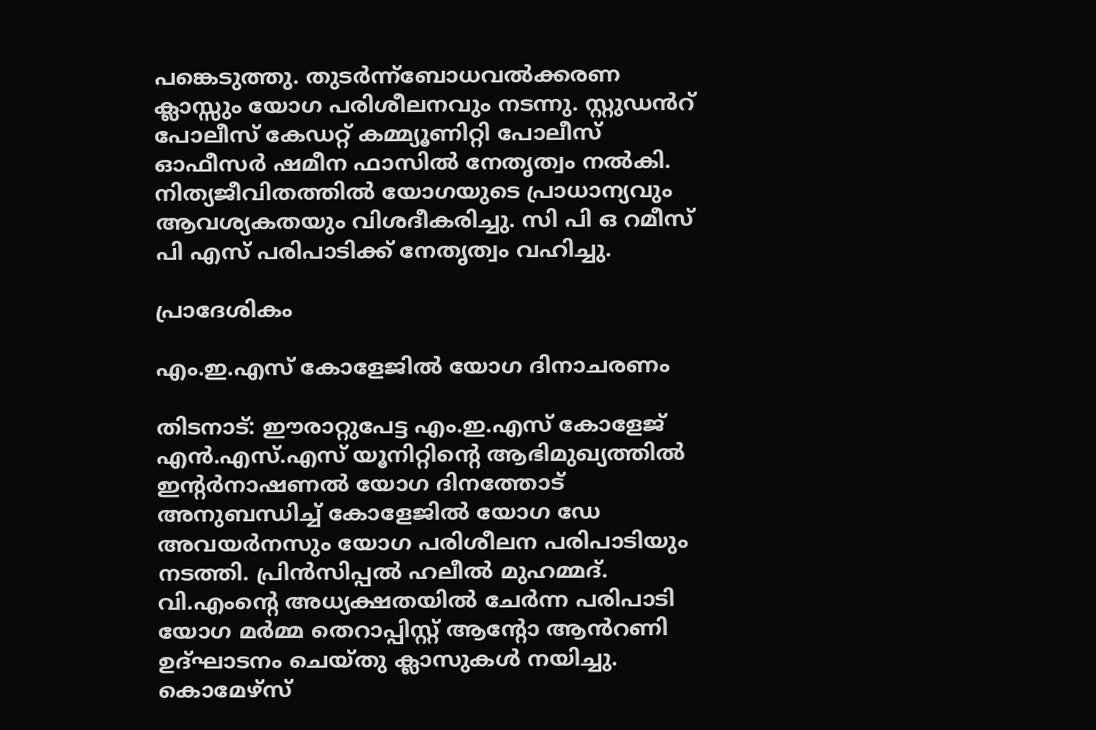പങ്കെടുത്തു. തുടർന്ന്ബോധവൽക്കരണ ക്ലാസ്സും യോഗ പരിശീലനവും നടന്നു. സ്റ്റുഡൻറ് പോലീസ് കേഡറ്റ് കമ്മ്യൂണിറ്റി പോലീസ് ഓഫീസർ ഷമീന ഫാസിൽ നേതൃത്വം നൽകി. നിത്യജീവിതത്തിൽ യോഗയുടെ പ്രാധാന്യവും ആവശ്യകതയും വിശദീകരിച്ചു. സി പി ഒ റമീസ് പി എസ് പരിപാടിക്ക് നേതൃത്വം വഹിച്ചു.

പ്രാദേശികം

എം.ഇ.എസ് കോളേജിൽ യോഗ ദിനാചരണം

തിടനാട്: ഈരാറ്റുപേട്ട എം.ഇ.എസ് കോളേജ് എൻ.എസ്.എസ് യൂനിറ്റിന്റെ ആഭിമുഖ്യത്തിൽ ഇന്റർനാഷണൽ യോഗ ദിനത്തോട് അനുബന്ധിച്ച് കോളേജിൽ യോഗ ഡേ അവയർനസും യോഗ പരിശീലന പരിപാടിയും നടത്തി. പ്രിൻസിപ്പൽ ഹലീൽ മുഹമ്മദ്. വി.എംന്റെ അധ്യക്ഷതയിൽ ചേർന്ന പരിപാടി യോഗ മർമ്മ തെറാപ്പിസ്റ്റ് ആന്റോ ആൻറണി ഉദ്ഘാടനം ചെയ്തു ക്ലാസുകൾ നയിച്ചു. കൊമേഴ്സ്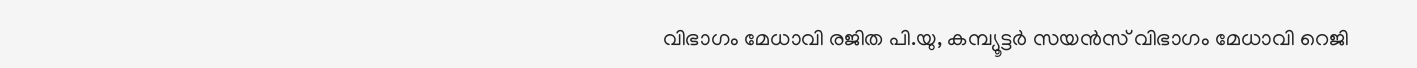വിഭാഗം മേധാവി രജിത പി.യു, കമ്പ്യൂട്ടർ സയൻസ് വിഭാഗം മേധാവി റെജി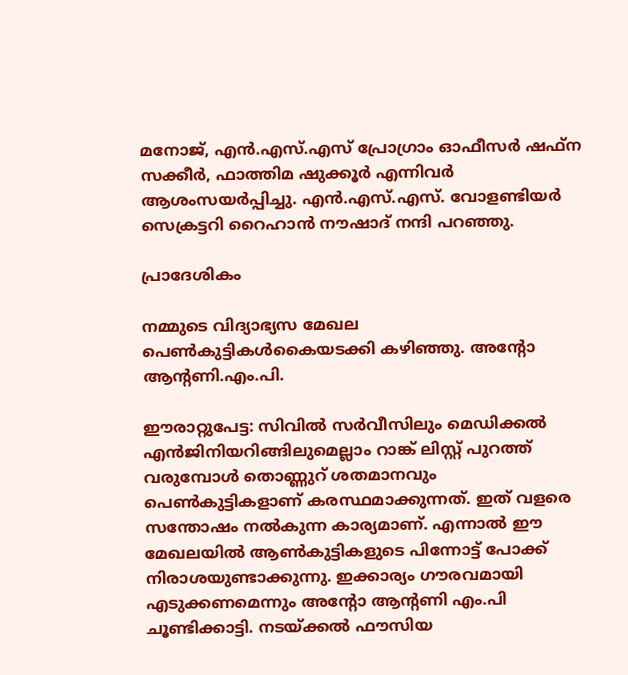മനോജ്, എൻ.എസ്.എസ് പ്രോഗ്രാം ഓഫീസർ ഷഫ്ന സക്കീർ, ഫാത്തിമ ഷുക്കൂർ എന്നിവർ ആശംസയർപ്പിച്ചു. എൻ.എസ്.എസ്. വോളണ്ടിയർ സെക്രട്ടറി റൈഹാൻ നൗഷാദ് നന്ദി പറഞ്ഞു.

പ്രാദേശികം

നമ്മുടെ വിദ്യാഭ്യസ മേഖല പെൺകുട്ടികൾകൈയടക്കി കഴിഞ്ഞു. അന്റോ ആന്റണി.എം.പി.

ഈരാറ്റുപേട്ട: സിവിൽ സർവീസിലും മെഡിക്കൽ എൻജിനിയറിങ്ങിലുമെല്ലാം റാങ്ക് ലിസ്റ്റ് പുറത്ത് വരുമ്പോൾ തൊണ്ണുറ് ശതമാനവും പെൺകുട്ടികളാണ് കരസ്ഥമാക്കുന്നത്. ഇത് വളരെ സന്തോഷം നൽകുന്ന കാര്യമാണ്. എന്നാൽ ഈ മേഖലയിൽ ആൺകുട്ടികളുടെ പിന്നോട്ട് പോക്ക് നിരാശയുണ്ടാക്കുന്നു. ഇക്കാര്യം ഗൗരവമായി എടുക്കണമെന്നും അന്റോ ആന്റണി എം.പി ചൂണ്ടിക്കാട്ടി. നടയ്ക്കൽ ഫൗസിയ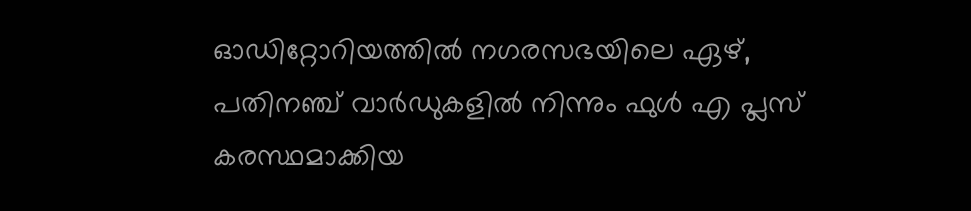ഓഡിറ്റോറിയത്തിൽ നഗരസഭയിലെ ഏഴ്, പതിനഞ്ച് വാർഡുകളിൽ നിന്നും ഫുൾ എ പ്ലസ് കരസ്ഥമാക്കിയ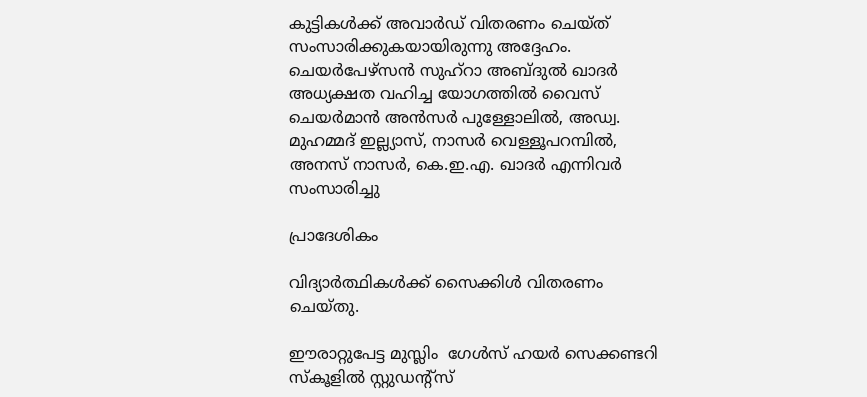കുട്ടികൾക്ക് അവാർഡ് വിതരണം ചെയ്ത് സംസാരിക്കുകയായിരുന്നു അദ്ദേഹം. ചെയർപേഴ്സൻ സുഹ്റാ അബ്ദുൽ ഖാദർ അധ്യക്ഷത വഹിച്ച യോഗത്തിൽ വൈസ് ചെയർമാൻ അൻസർ പുള്ളോലിൽ, അഡ്വ. മുഹമ്മദ് ഇല്ല്യാസ്, നാസർ വെള്ളൂപറമ്പിൽ, അനസ് നാസർ, കെ.ഇ.എ. ഖാദർ എന്നിവർ സംസാരിച്ചു

പ്രാദേശികം

വിദ്യാർത്ഥികൾക്ക് സൈക്കിൾ വിതരണം ചെയ്തു.

ഈരാറ്റുപേട്ട മുസ്ലിം  ഗേൾസ് ഹയർ സെക്കണ്ടറി സ്‌കൂളിൽ സ്റ്റുഡൻ്റ്സ്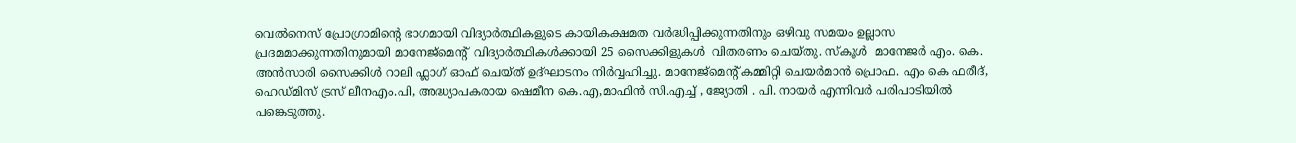വെൽനെസ് പ്രോഗ്രാമിൻ്റെ ഭാഗമായി വിദ്യാർത്ഥികളുടെ കായികക്ഷമത വർദ്ധിപ്പിക്കുന്നതിനും ഒഴിവു സമയം ഉല്ലാസ പ്രദമമാക്കുന്നതിനുമായി മാനേജ്മെന്റ്  വിദ്യാർത്ഥികൾക്കായി 25 സൈക്കിളുകൾ  വിതരണം ചെയ്തു. സ്‌കൂൾ  മാനേജർ എം. കെ. അൻസാരി സൈക്കിൾ റാലി ഫ്ലാഗ് ഓഫ് ചെയ്‌ത് ഉദ്ഘാടനം നിർവ്വഹിച്ചു. മാനേജ്മെന്റ് കമ്മിറ്റി ചെയർമാൻ പ്രൊഫ. എം കെ ഫരീദ്, ഹെഡ്‌മിസ് ട്രസ് ലീനഎം.പി, അദ്ധ്യാപകരായ ഷെമീന കെ.എ,മാഫിൻ സി.എച്ച് , ജ്യോതി . പി. നായർ എന്നിവർ പരിപാടിയിൽ പങ്കെടുത്തു.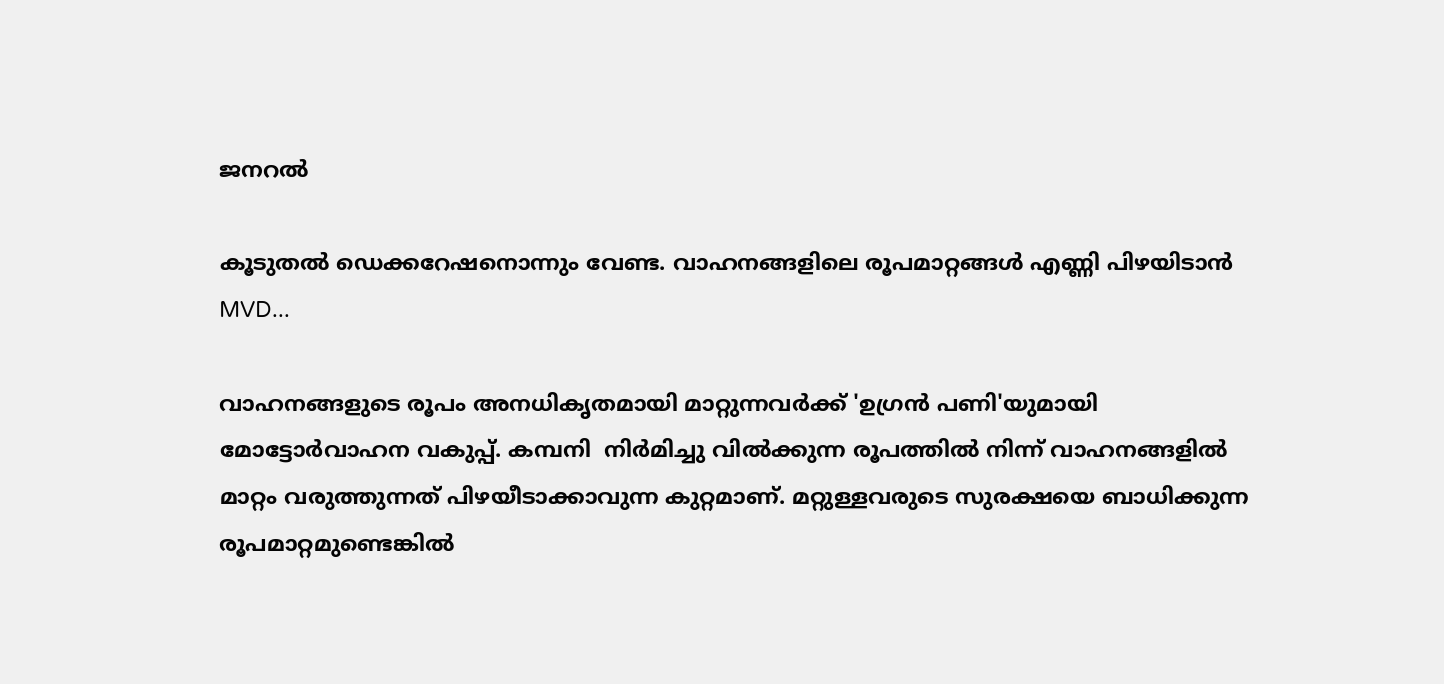ജനറൽ

കൂടുതല്‍ ഡെക്കറേഷനൊന്നും വേണ്ട. വാഹനങ്ങളിലെ രൂപമാറ്റങ്ങള്‍ എണ്ണി പിഴയിടാൻ MVD...

വാഹനങ്ങളുടെ രൂപം അനധികൃതമായി മാറ്റുന്നവർക്ക് 'ഉഗ്രൻ പണി'യുമായി മോട്ടോർവാഹന വകുപ്പ്. കമ്പനി  നിർമിച്ചു വില്‍ക്കുന്ന രൂപത്തില്‍ നിന്ന് വാഹനങ്ങളില്‍ മാറ്റം വരുത്തുന്നത് പിഴയീടാക്കാവുന്ന കുറ്റമാണ്. മറ്റുള്ളവരുടെ സുരക്ഷയെ ബാധിക്കുന്ന രൂപമാറ്റമുണ്ടെങ്കില്‍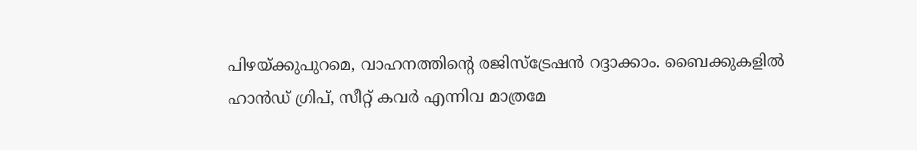പിഴയ്ക്കുപുറമെ, വാഹനത്തിന്റെ രജിസ്ട്രേഷൻ റദ്ദാക്കാം. ബൈക്കുകളില്‍ ഹാൻഡ് ഗ്രിപ്, സീറ്റ് കവർ എന്നിവ മാത്രമേ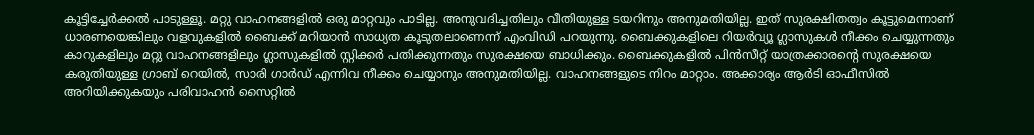കൂട്ടിച്ചേർക്കല്‍ പാടുള്ളൂ. മറ്റു വാഹനങ്ങളില്‍ ഒരു മാറ്റവും പാടില്ല. അനുവദിച്ചതിലും വീതിയുള്ള ടയറിനും അനുമതിയില്ല. ഇത് സുരക്ഷിതത്വം കൂട്ടുമെന്നാണ് ധാരണയെങ്കിലും വളവുകളില്‍ ബൈക്ക് മറിയാൻ സാധ്യത കൂടുതലാണെന്ന് എംവിഡി പറയുന്നു. ബൈക്കുകളിലെ റിയർവ്യൂ ഗ്ലാസുകള്‍ നീക്കം ചെയ്യുന്നതും കാറുകളിലും മറ്റു വാഹനങ്ങളിലും ഗ്ലാസുകളില്‍ സ്റ്റിക്കർ പതിക്കുന്നതും സുരക്ഷയെ ബാധിക്കും. ബൈക്കുകളില്‍ പിൻസീറ്റ് യാത്രക്കാരന്റെ സുരക്ഷയെ കരുതിയുള്ള ഗ്രാബ് റെയില്‍, സാരി ഗാർഡ് എന്നിവ നീക്കം ചെയ്യാനും അനുമതിയില്ല. വാഹനങ്ങളുടെ നിറം മാറ്റാം. അക്കാര്യം ആർടി ഓഫീസില്‍ അറിയിക്കുകയും പരിവാഹൻ സൈറ്റില്‍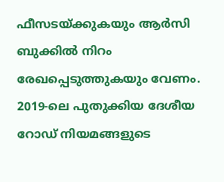ഫീസടയ്ക്കുകയും ആർസി ബുക്കില്‍ നിറം രേഖപ്പെടുത്തുകയും വേണം. 2019-ലെ പുതുക്കിയ ദേശീയ റോഡ് നിയമങ്ങളുടെ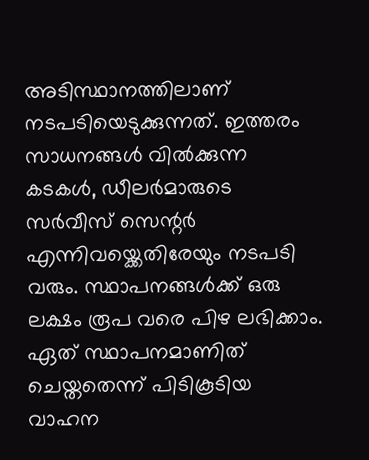അടിസ്ഥാനത്തിലാണ് നടപടിയെടുക്കുന്നത്. ഇത്തരം സാധനങ്ങള്‍ വില്‍ക്കുന്ന കടകള്‍, ഡീലർമാരുടെ സർവീസ് സെന്റർ എന്നിവയ്ക്കെതിരേയും നടപടി വരും. സ്ഥാപനങ്ങള്‍ക്ക് ഒരു ലക്ഷം രൂപ വരെ പിഴ ലഭിക്കാം. ഏത് സ്ഥാപനമാണിത് ചെയ്തതെന്ന് പിടികൂടിയ വാഹന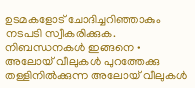ഉടമകളോട് ചോദിച്ചറിഞ്ഞാകും നടപടി സ്വീകരിക്കുക. നിബന്ധനകള്‍ ഇങ്ങനെ • അലോയ് വീലുകള്‍ പുറത്തേക്കു തള്ളിനില്‍ക്കുന്ന അലോയ് വീലുകള്‍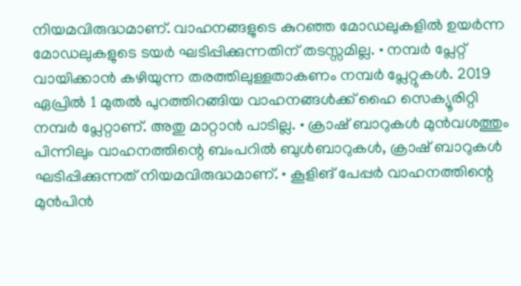നിയമവിരുദ്ധമാണ്. വാഹനങ്ങളുടെ കുറഞ്ഞ മോഡലുകളില്‍ ഉയർന്ന മോഡലുകളുടെ ടയർ ഘടിപ്പിക്കുന്നതിന് തടസ്സമില്ല. • നമ്പർ പ്ലേറ്റ് വായിക്കാൻ കഴിയുന്ന തരത്തിലുള്ളതാകണം നമ്പർ പ്ലേറ്റുകള്‍. 2019 ഏപ്രില്‍ 1 മുതല്‍ പുറത്തിറങ്ങിയ വാഹനങ്ങള്‍ക്ക് ഹൈ സെക്യൂരിറ്റി നമ്പർ പ്ലേറ്റാണ്. അതു മാറ്റാൻ പാടില്ല. • ക്രാഷ് ബാറുകള്‍ മുൻവശത്തും പിന്നിലും വാഹനത്തിന്റെ ബംപറില്‍ ബുള്‍ബാറുകള്‍, ക്രാഷ് ബാറുകള്‍ ഘടിപ്പിക്കുന്നത് നിയമവിരുദ്ധമാണ്. • കൂളിങ് പേപ്പർ വാഹനത്തിന്റെ മുൻപിൻ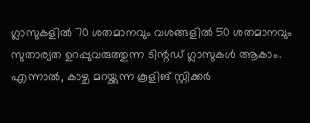ഗ്ലാസുകളില്‍ 70 ശതമാനവും വശങ്ങളില്‍ 50 ശതമാനവും സുതാര്യത ഉറപ്പുവരുത്തുന്ന ടിന്റഡ് ഗ്ലാസുകള്‍ ആകാം. എന്നാല്‍, കാഴ്ച മറയ്ക്കുന്ന കൂളിങ് സ്റ്റിക്കർ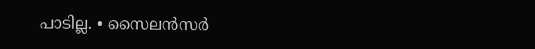പാടില്ല. • സൈലൻസർ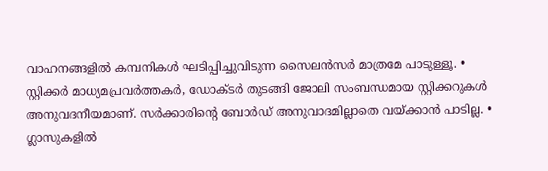വാഹനങ്ങളില്‍ കമ്പനികള്‍ ഘടിപ്പിച്ചുവിടുന്ന സൈലൻസർ മാത്രമേ പാടുള്ളൂ. • സ്റ്റിക്കർ മാധ്യമപ്രവർത്തകർ, ഡോക്ടർ തുടങ്ങി ജോലി സംബന്ധമായ സ്റ്റിക്കറുകള്‍ അനുവദനീയമാണ്. സർക്കാരിന്റെ ബോർഡ് അനുവാദമില്ലാതെ വയ്ക്കാൻ പാടില്ല. • ഗ്ലാസുകളില്‍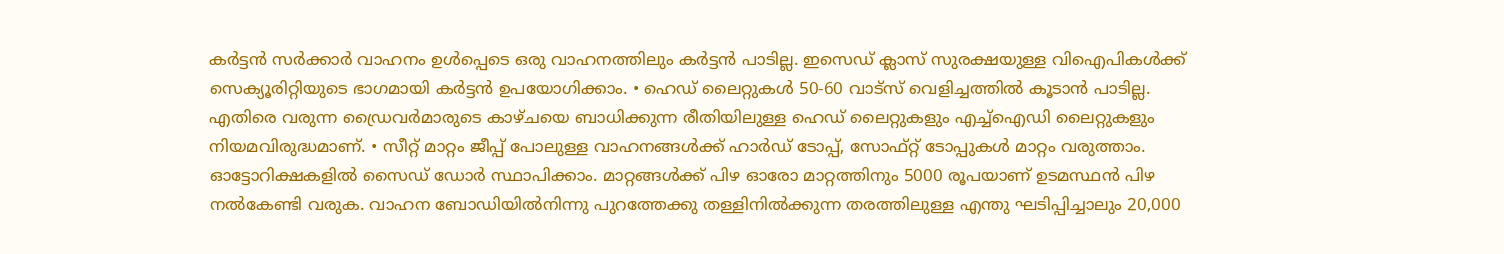കർട്ടൻ സർക്കാർ വാഹനം ഉള്‍പ്പെടെ ഒരു വാഹനത്തിലും കർട്ടൻ പാടില്ല. ഇസെഡ് ക്ലാസ് സുരക്ഷയുള്ള വിഐപികള്‍ക്ക് സെക്യൂരിറ്റിയുടെ ഭാഗമായി കർട്ടൻ ഉപയോഗിക്കാം. • ഹെഡ് ലൈറ്റുകള്‍ 50-60 വാട്സ് വെളിച്ചത്തില്‍ കൂടാൻ പാടില്ല. എതിരെ വരുന്ന ഡ്രൈവർമാരുടെ കാഴ്ചയെ ബാധിക്കുന്ന രീതിയിലുള്ള ഹെഡ് ലൈറ്റുകളും എച്ച്‌ഐഡി ലൈറ്റുകളും നിയമവിരുദ്ധമാണ്. • സീറ്റ് മാറ്റം ജീപ്പ് പോലുള്ള വാഹനങ്ങള്‍ക്ക് ഹാർഡ് ടോപ്പ്, സോഫ്റ്റ് ടോപ്പുകള്‍ മാറ്റം വരുത്താം. ഓട്ടോറിക്ഷകളില്‍ സൈഡ് ഡോർ സ്ഥാപിക്കാം. മാറ്റങ്ങള്‍ക്ക് പിഴ ഓരോ മാറ്റത്തിനും 5000 രൂപയാണ് ഉടമസ്ഥൻ പിഴ നല്‍കേണ്ടി വരുക. വാഹന ബോഡിയില്‍നിന്നു പുറത്തേക്കു തള്ളിനില്‍ക്കുന്ന തരത്തിലുള്ള എന്തു ഘടിപ്പിച്ചാലും 20,000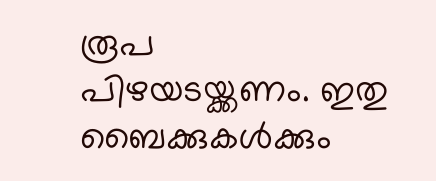രൂപ പിഴയടയ്ക്കണം. ഇതു ബൈക്കുകള്‍ക്കും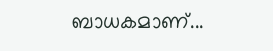ബാധകമാണ്...